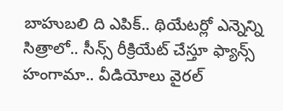బాహుబలి ది ఎపిక్.. థియేటర్లో ఎన్నెన్ని సిత్రాలో.. సీన్స్ రీక్రియేట్ చేస్తూ ఫ్యాన్స్ హంగామా.. వీడియోలు వైరల్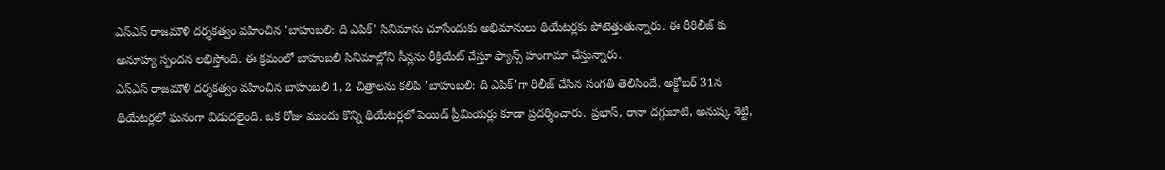ఎస్ఎస్ రాజమౌళి దర్శకత్వం వహించిన 'బాహుబలి: ది ఎపిక్' సినిమాను చూసేందుకు అభిమానులు థియేటర్లకు పోటెత్తుతున్నారు. ఈ రీరిలీజ్ కు అనూహ్య స్పందన లభిస్తోంది. ఈ క్రమంలో బాహుబలి సినిమాల్లోని సీన్లను రీక్రియేట్ చేస్తూ ఫ్యాన్స్ హంగామా చేస్తున్నారు.
ఎస్ఎస్ రాజమౌళి దర్శకత్వం వహించిన బాహుబలి 1, 2 చిత్రాలను కలిపి 'బాహుబలి: ది ఎపిక్'గా రిలీజ్ చేసిన సంగతి తెలిసిందే. అక్టోబర్ 31న థియేటర్లలో ఘనంగా విడుదలైంది. ఒక రోజు ముందు కొన్ని థియేటర్లలో పెయిడ్ ప్రీమియర్లు కూడా ప్రదర్శించారు. ప్రభాస్, రానా దగ్గుబాటి, అనుష్క శెట్టి,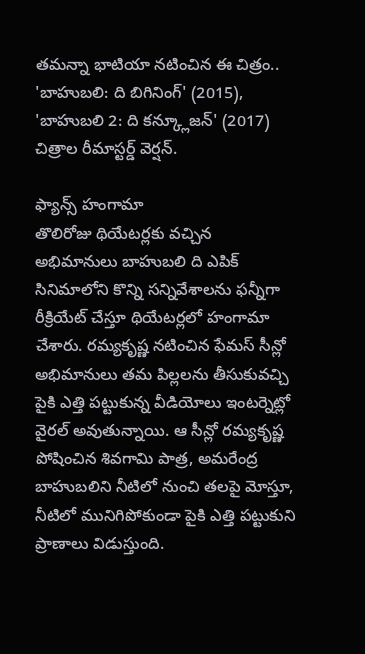తమన్నా భాటియా నటించిన ఈ చిత్రం.. 'బాహుబలి: ది బిగినింగ్' (2015), 'బాహుబలి 2: ది కన్క్లూజన్' (2017) చిత్రాల రీమాస్టర్డ్ వెర్షన్.

ఫ్యాన్స్ హంగామా
తొలిరోజు థియేటర్లకు వచ్చిన అభిమానులు బాహుబలి ది ఎపిక్ సినిమాలోని కొన్ని సన్నివేశాలను ఫన్నీగా రీక్రియేట్ చేస్తూ థియేటర్లలో హంగామా చేశారు. రమ్యకృష్ణ నటించిన ఫేమస్ సీన్లో అభిమానులు తమ పిల్లలను తీసుకువచ్చి పైకి ఎత్తి పట్టుకున్న వీడియోలు ఇంటర్నెట్లో వైరల్ అవుతున్నాయి. ఆ సీన్లో రమ్యకృష్ణ పోషించిన శివగామి పాత్ర, అమరేంద్ర బాహుబలిని నీటిలో నుంచి తలపై మోస్తూ, నీటిలో మునిగిపోకుండా పైకి ఎత్తి పట్టుకుని ప్రాణాలు విడుస్తుంది.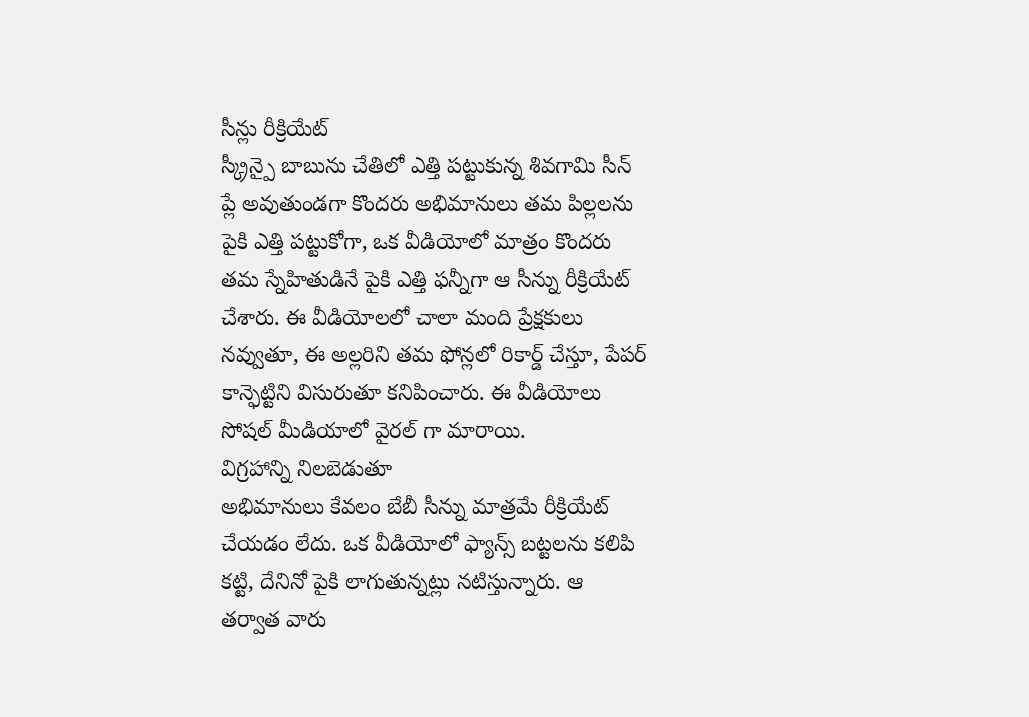సీన్లు రీక్రియేట్
స్క్రీన్పై బాబును చేతిలో ఎత్తి పట్టుకున్న శివగామి సీన్ ప్లే అవుతుండగా కొందరు అభిమానులు తమ పిల్లలను పైకి ఎత్తి పట్టుకోగా, ఒక వీడియోలో మాత్రం కొందరు తమ స్నేహితుడినే పైకి ఎత్తి ఫన్నీగా ఆ సీన్ను రీక్రియేట్ చేశారు. ఈ వీడియోలలో చాలా మంది ప్రేక్షకులు నవ్వుతూ, ఈ అల్లరిని తమ ఫోన్లలో రికార్డ్ చేస్తూ, పేపర్ కాన్ఫెట్టిని విసురుతూ కనిపించారు. ఈ వీడియోలు సోషల్ మీడియాలో వైరల్ గా మారాయి.
విగ్రహాన్ని నిలబెడుతూ
అభిమానులు కేవలం బేబీ సీన్ను మాత్రమే రీక్రియేట్ చేయడం లేదు. ఒక వీడియోలో ఫ్యాన్స్ బట్టలను కలిపి కట్టి, దేనినో పైకి లాగుతున్నట్లు నటిస్తున్నారు. ఆ తర్వాత వారు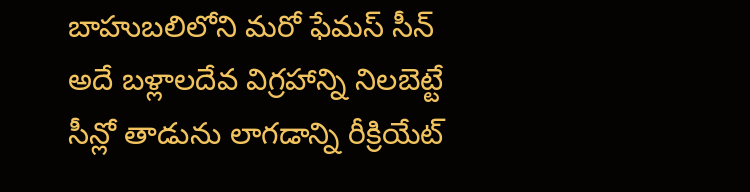బాహుబలిలోని మరో ఫేమస్ సీన్ అదే బళ్లాలదేవ విగ్రహాన్ని నిలబెట్టే సీన్లో తాడును లాగడాన్ని రీక్రియేట్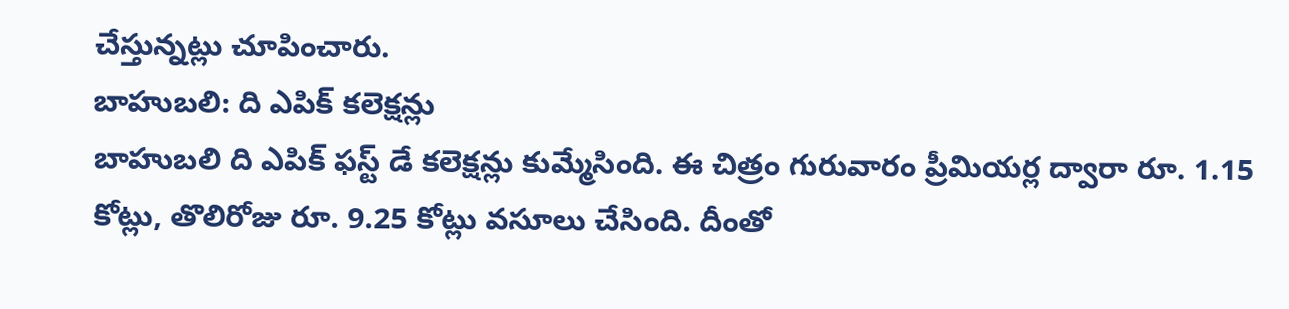చేస్తున్నట్లు చూపించారు.
బాహుబలి: ది ఎపిక్ కలెక్షన్లు
బాహుబలి ది ఎపిక్ ఫస్ట్ డే కలెక్షన్లు కుమ్మేసింది. ఈ చిత్రం గురువారం ప్రీమియర్ల ద్వారా రూ. 1.15 కోట్లు, తొలిరోజు రూ. 9.25 కోట్లు వసూలు చేసింది. దీంతో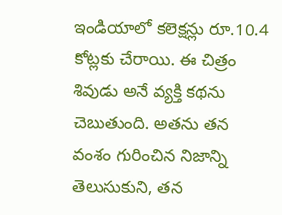ఇండియాలో కలెక్షన్లు రూ.10.4 కోట్లకు చేరాయి. ఈ చిత్రం శివుడు అనే వ్యక్తి కథను చెబుతుంది. అతను తన వంశం గురించిన నిజాన్ని తెలుసుకుని, తన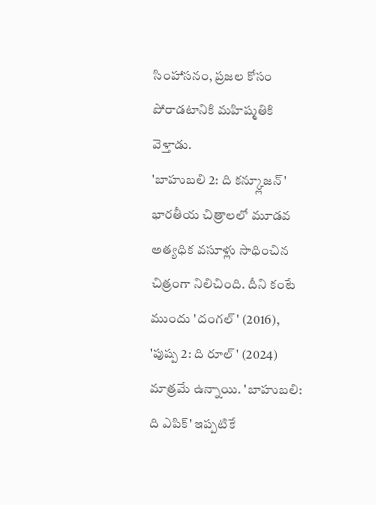సింహాసనం, ప్రజల కోసం పోరాడటానికి మహిష్మతికి వెళ్తాడు.
'బాహుబలి 2: ది కన్క్లూజన్' భారతీయ చిత్రాలలో మూడవ అత్యధిక వసూళ్లు సాధించిన చిత్రంగా నిలిచింది. దీని కంటే ముందు 'దంగల్' (2016), 'పుష్ప 2: ది రూల్' (2024) మాత్రమే ఉన్నాయి. 'బాహుబలి: ది ఎపిక్' ఇప్పటికే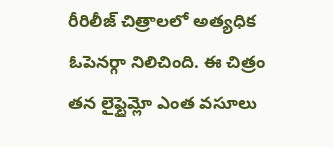రీరిలీజ్ చిత్రాలలో అత్యధిక ఓపెనర్గా నిలిచింది. ఈ చిత్రం తన లైఫ్టైమ్లో ఎంత వసూలు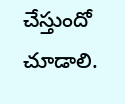చేస్తుందో చూడాలి.